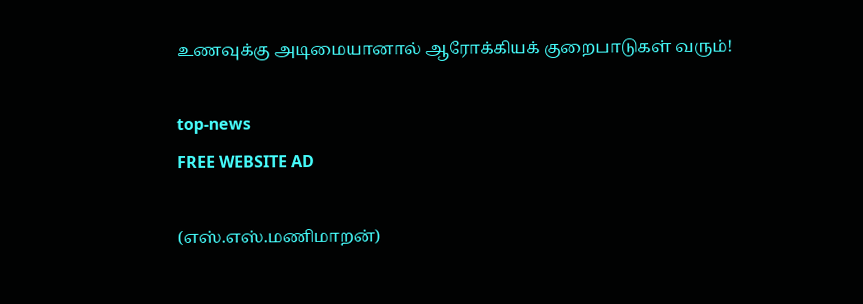உணவுக்கு அடிமையானால் ஆரோக்கியக் குறைபாடுகள் வரும்!

top-news
FREE WEBSITE AD

(எஸ்.எஸ்.மணிமாறன்)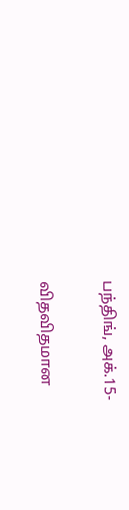பந்திங், அக்.15-

விதவிதமான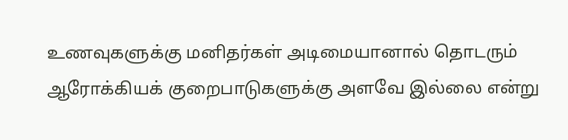உணவுகளுக்கு மனிதர்கள் அடிமையானால் தொடரும் ஆரோக்கியக் குறைபாடுகளுக்கு அளவே இல்லை என்று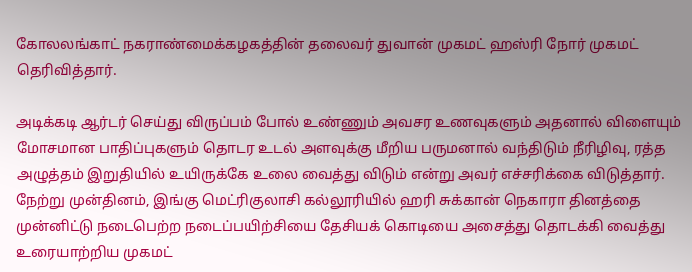கோலலங்காட் நகராண்மைக்கழகத்தின் தலைவர் துவான் முகமட் ஹஸ்ரி நோர் முகமட் தெரிவித்தார்.

அடிக்கடி ஆர்டர் செய்து விருப்பம் போல் உண்ணும் அவசர உணவுகளும் அதனால் விளையும் மோசமான பாதிப்புகளும் தொடர உடல் அளவுக்கு மீறிய பருமனால் வந்திடும் நீரிழிவு, ரத்த அழுத்தம் இறுதியில் உயிருக்கே உலை வைத்து விடும் என்று அவர் எச்சரிக்கை விடுத்தார். நேற்று முன்தினம், இங்கு மெட்ரிகுலாசி கல்லூரியில் ஹரி சுக்கான் நெகாரா தினத்தை முன்னிட்டு நடைபெற்ற நடைப்பயிற்சியை தேசியக் கொடியை அசைத்து தொடக்கி வைத்து உரையாற்றிய முகமட்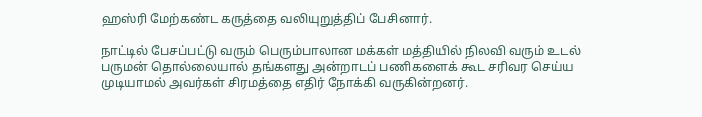ஹஸ்ரி மேற்கண்ட கருத்தை வலியுறுத்திப் பேசினார்.

நாட்டில் பேசப்பட்டு வரும் பெரும்பாலான மக்கள் மத்தியில் நிலவி வரும் உடல் பருமன் தொல்லையால் தங்களது அன்றாடப் பணிகளைக் கூட சரிவர செய்ய முடியாமல் அவர்கள் சிரமத்தை எதிர் நோக்கி வருகின்றனர்.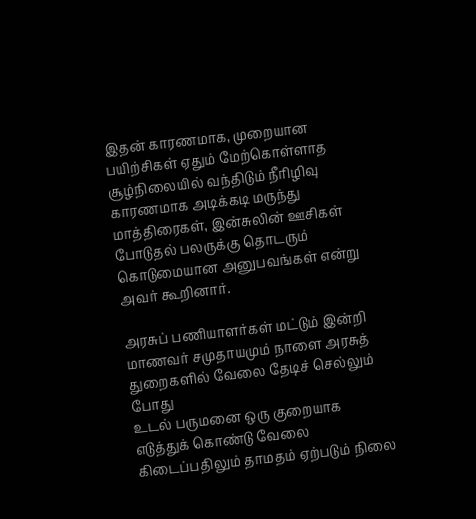இதன் காரணமாக, முறையான பயிற்சிகள் ஏதும் மேற்கொள்ளாத சூழ்நிலையில் வந்திடும் நீரிழிவு காரணமாக அடிக்கடி மருந்து மாத்திரைகள், இன்சுலின் ஊசிகள் போடுதல் பலருக்கு தொடரும் கொடுமையான அனுபவங்கள் என்று அவர் கூறினார்.

அரசுப் பணியாளர்கள் மட்டும் இன்றி மாணவர் சமுதாயமும் நாளை அரசுத் துறைகளில் வேலை தேடிச் செல்லும் போது
உடல் பருமனை ஒரு குறையாக எடுத்துக் கொண்டு வேலை கிடைப்பதிலும் தாமதம் ஏற்படும் நிலை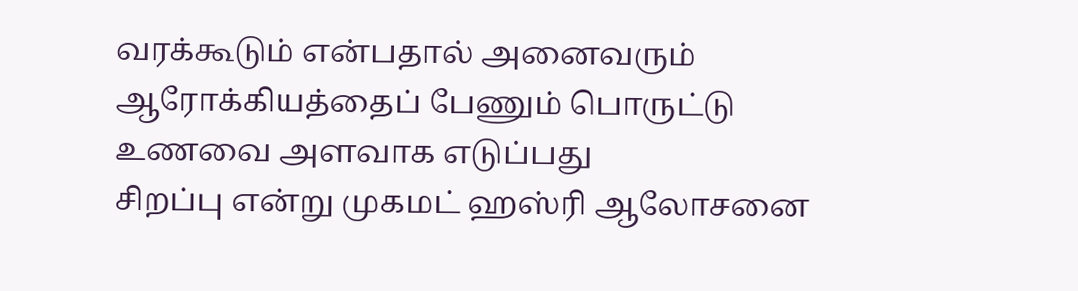வரக்கூடும் என்பதால் அனைவரும் ஆரோக்கியத்தைப் பேணும் பொருட்டு உணவை அளவாக எடுப்பது
சிறப்பு என்று முகமட் ஹஸ்ரி ஆலோசனை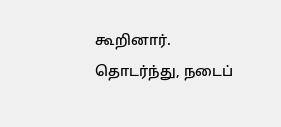கூறினார். தொடர்ந்து, நடைப்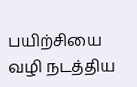பயிற்சியை வழி நடத்திய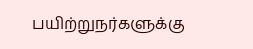பயிற்றுநர்களுக்கு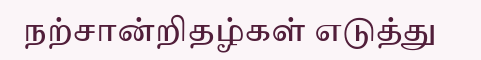நற்சான்றிதழ்கள் எடுத்து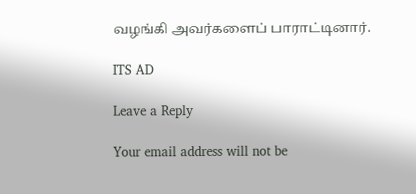வழங்கி அவர்களைப் பாராட்டினார்.

ITS AD

Leave a Reply

Your email address will not be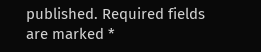published. Required fields are marked *